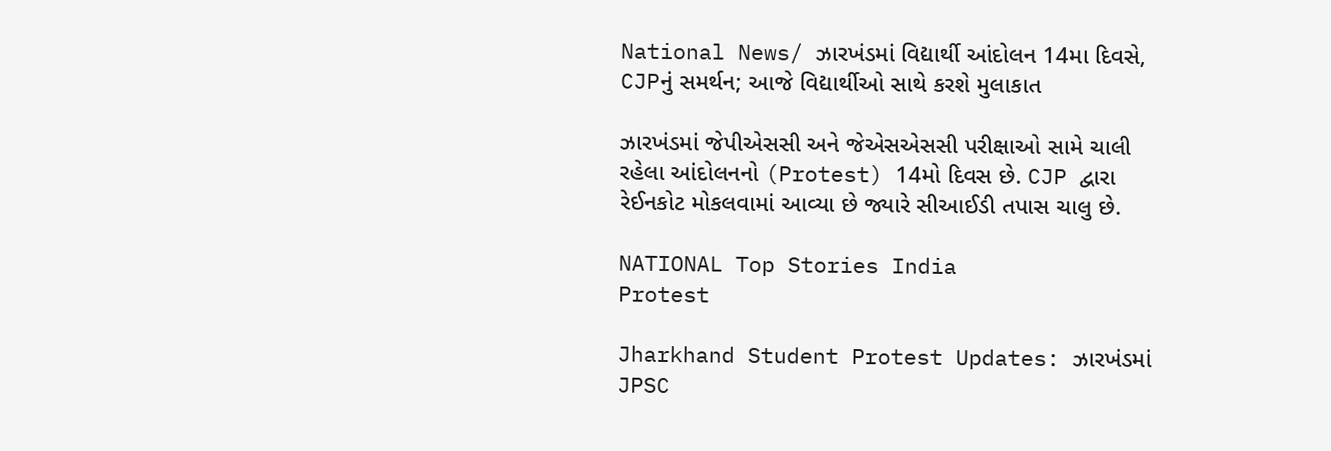National News/ ઝારખંડમાં વિદ્યાર્થી આંદોલન 14મા દિવસે, CJPનું સમર્થન; આજે વિદ્યાર્થીઓ સાથે કરશે મુલાકાત

ઝારખંડમાં જેપીએસસી અને જેએસએસસી પરીક્ષાઓ સામે ચાલી રહેલા આંદોલનનો (Protest) 14મો દિવસ છે. CJP દ્વારા રેઈનકોટ મોકલવામાં આવ્યા છે જ્યારે સીઆઈડી તપાસ ચાલુ છે.

NATIONAL Top Stories India
Protest

Jharkhand Student Protest Updates: ઝારખંડમાં JPSC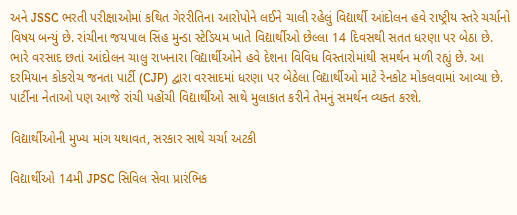અને JSSC ભરતી પરીક્ષાઓમાં કથિત ગેરરીતિના આરોપોને લઈને ચાલી રહેલું વિદ્યાર્થી આંદોલન હવે રાષ્ટ્રીય સ્તરે ચર્ચાનો વિષય બન્યું છે. રાંચીના જયપાલ સિંહ મુન્ડા સ્ટેડિયમ ખાતે વિદ્યાર્થીઓ છેલ્લા 14 દિવસથી સતત ધરણા પર બેઠા છે. ભારે વરસાદ છતાં આંદોલન ચાલુ રાખનારા વિદ્યાર્થીઓને હવે દેશના વિવિધ વિસ્તારોમાંથી સમર્થન મળી રહ્યું છે. આ દરમિયાન કોકરોચ જનતા પાર્ટી (CJP) દ્વારા વરસાદમાં ધરણા પર બેઠેલા વિદ્યાર્થીઓ માટે રેનકોટ મોકલવામાં આવ્યા છે. પાર્ટીના નેતાઓ પણ આજે રાંચી પહોંચી વિદ્યાર્થીઓ સાથે મુલાકાત કરીને તેમનું સમર્થન વ્યક્ત કરશે.

વિદ્યાર્થીઓની મુખ્ય માંગ યથાવત, સરકાર સાથે ચર્ચા અટકી

વિદ્યાર્થીઓ 14મી JPSC સિવિલ સેવા પ્રારંભિક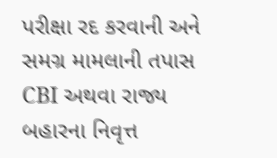પરીક્ષા રદ કરવાની અને સમગ્ર મામલાની તપાસ CBI અથવા રાજ્ય બહારના નિવૃત્ત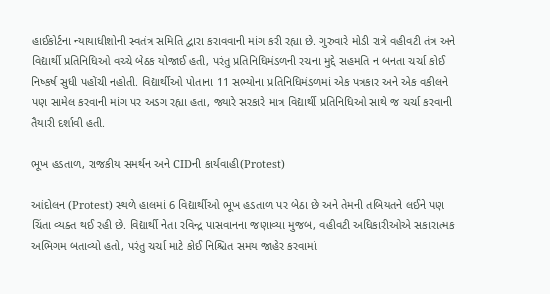હાઈકોર્ટના ન્યાયાધીશોની સ્વતંત્ર સમિતિ દ્વારા કરાવવાની માંગ કરી રહ્યા છે. ગુરુવારે મોડી રાત્રે વહીવટી તંત્ર અને વિદ્યાર્થી પ્રતિનિધિઓ વચ્ચે બેઠક યોજાઈ હતી, પરંતુ પ્રતિનિધિમંડળની રચના મુદ્દે સહમતિ ન બનતા ચર્ચા કોઈ નિષ્કર્ષ સુધી પહોંચી નહોતી. વિદ્યાર્થીઓ પોતાના 11 સભ્યોના પ્રતિનિધિમંડળમાં એક પત્રકાર અને એક વકીલને પણ સામેલ કરવાની માંગ પર અડગ રહ્યા હતા, જ્યારે સરકારે માત્ર વિદ્યાર્થી પ્રતિનિધિઓ સાથે જ ચર્ચા કરવાની તૈયારી દર્શાવી હતી.

ભૂખ હડતાળ, રાજકીય સમર્થન અને CIDની કાર્યવાહી(Protest)

આંદોલન (Protest) સ્થળે હાલમાં 6 વિદ્યાર્થીઓ ભૂખ હડતાળ પર બેઠા છે અને તેમની તબિયતને લઈને પણ ચિંતા વ્યક્ત થઈ રહી છે. વિદ્યાર્થી નેતા રવિન્દ્ર પાસવાનના જણાવ્યા મુજબ, વહીવટી અધિકારીઓએ સકારાત્મક અભિગમ બતાવ્યો હતો, પરંતુ ચર્ચા માટે કોઈ નિશ્ચિત સમય જાહેર કરવામાં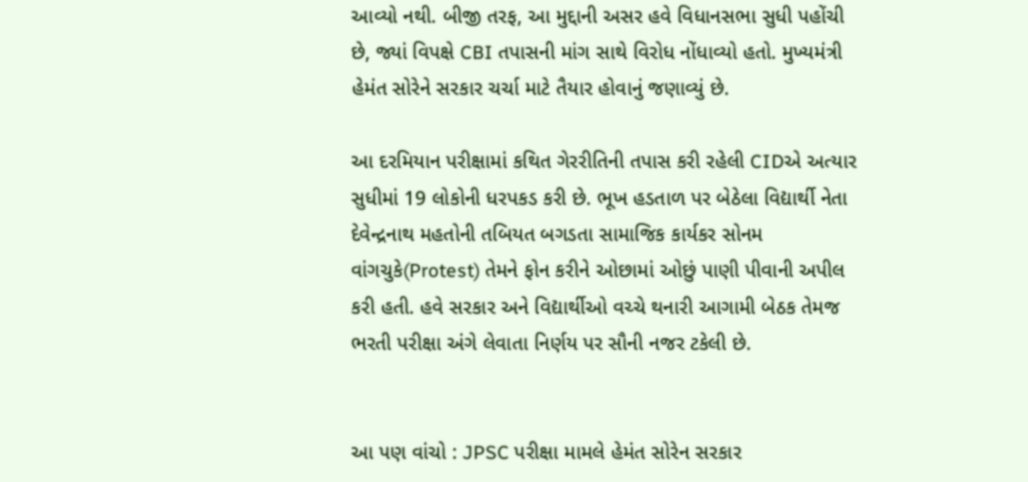આવ્યો નથી. બીજી તરફ, આ મુદ્દાની અસર હવે વિધાનસભા સુધી પહોંચી છે, જ્યાં વિપક્ષે CBI તપાસની માંગ સાથે વિરોધ નોંધાવ્યો હતો. મુખ્યમંત્રી હેમંત સોરેને સરકાર ચર્ચા માટે તૈયાર હોવાનું જણાવ્યું છે.

આ દરમિયાન પરીક્ષામાં કથિત ગેરરીતિની તપાસ કરી રહેલી CIDએ અત્યાર સુધીમાં 19 લોકોની ધરપકડ કરી છે. ભૂખ હડતાળ પર બેઠેલા વિદ્યાર્થી નેતા દેવેન્દ્રનાથ મહતોની તબિયત બગડતા સામાજિક કાર્યકર સોનમ વાંગચુકે(Protest) તેમને ફોન કરીને ઓછામાં ઓછું પાણી પીવાની અપીલ કરી હતી. હવે સરકાર અને વિદ્યાર્થીઓ વચ્ચે થનારી આગામી બેઠક તેમજ ભરતી પરીક્ષા અંગે લેવાતા નિર્ણય પર સૌની નજર ટકેલી છે.


આ પણ વાંચો : JPSC પરીક્ષા મામલે હેમંત સોરેન સરકાર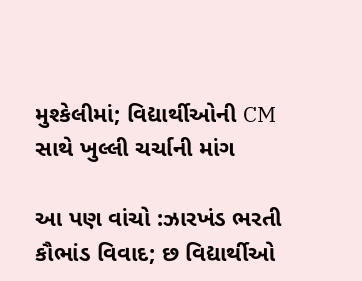મુશ્કેલીમાં; વિદ્યાર્થીઓની CM સાથે ખુલ્લી ચર્ચાની માંગ

આ પણ વાંચો :ઝારખંડ ભરતી કૌભાંડ વિવાદ; છ વિદ્યાર્થીઓ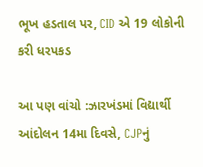ભૂખ હડતાલ પર, CID એ 19 લોકોની કરી ધરપકડ

આ પણ વાંચો :ઝારખંડમાં વિદ્યાર્થી આંદોલન 14મા દિવસે, CJPનું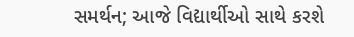સમર્થન; આજે વિદ્યાર્થીઓ સાથે કરશે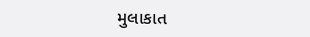મુલાકાત